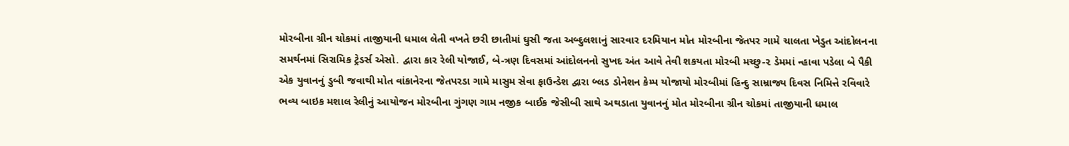મોરબીના ગ્રીન ચોકમાં તાજીયાની ધમાલ લેતી વખતે છરી છાતીમાં ઘુસી જતા અબ્દુલશાનું સારવાર દરમિયાન મોત મોરબીના જેતપર ગામે ચાલતા ખેડુત આંદોલનના સમર્થનમાં સિરામિક ટ્રેડર્સ એસો. દ્વારા કાર રેલી યોજાઈ, બે-ત્રણ દિવસમાં આંદોલનનો સુખદ અંત આવે તેવી શકયતા મોરબી મચ્છુ-૨ ડેમમાં ન્હાવા પડેલા બે પૈકી એક યુવાનનું ડુબી જવાથી મોત વાંકાનેરના જેતપરડા ગામે માસુમ સેવા ફાઉન્ડેશ દ્વારા બ્લડ ડોનેશન કેમ્પ યોજાયો મોરબીમાં હિન્દુ સામ્રાજ્ય દિવસ નિમિત્તે રવિવારે ભવ્ય બાઇક મશાલ રેલીનું આયોજન મોરબીના ગુંગણ ગામ નજીક બાઈક જેસીબી સાથે અથડાતા યુવાનનું મોત મોરબીના ગ્રીન ચોકમાં તાજીયાની ધમાલ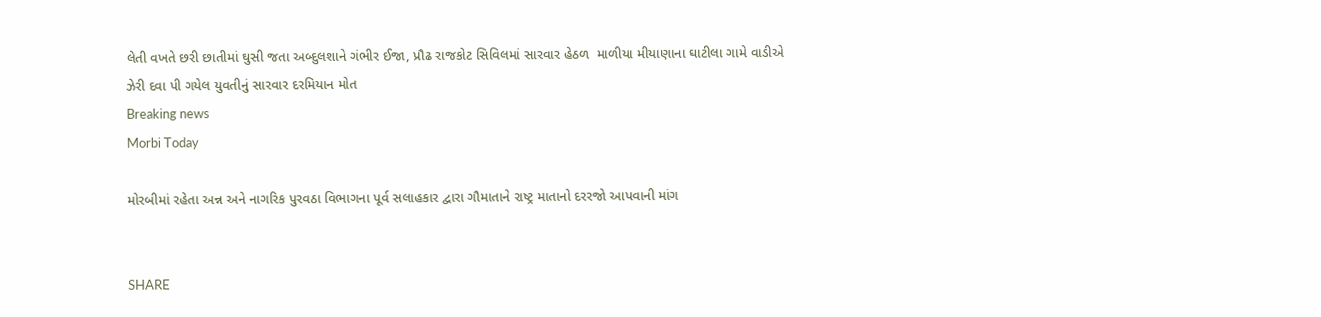લેતી વખતે છરી છાતીમાં ઘુસી જતા અબ્દુલશાને ગંભીર ઈજા, પ્રૌઢ રાજકોટ સિવિલમાં સારવાર હેઠળ  માળીયા મીયાણાના ઘાટીલા ગામે વાડીએ ઝેરી દવા પી ગયેલ યુવતીનું સારવાર દરમિયાન મોત
Breaking news
Morbi Today

મોરબીમાં રહેતા અન્ન અને નાગરિક પુરવઠા વિભાગના પૂર્વ સલાહકાર દ્વારા ગૌમાતાને રાષ્ટ્ર માતાનો દરરજો આપવાની માંગ


SHARE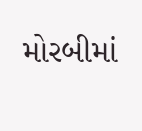મોરબીમાં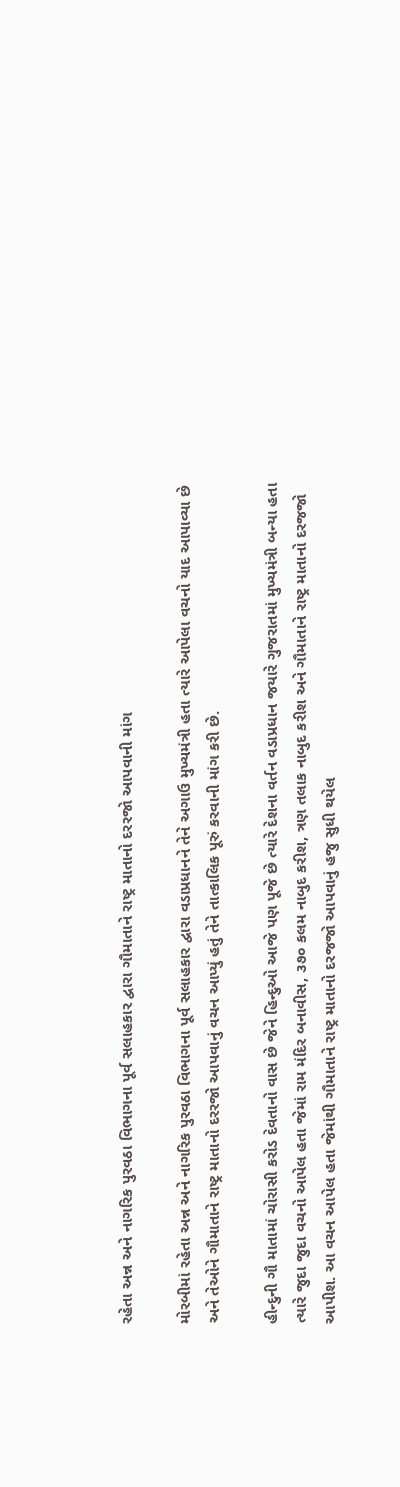રહેતા અન્ન અને નાગરિક પુરવઠા વિભાગના પૂર્વ સલાહકાર દ્વારા ગૌમાતાને રાષ્ટ્ર માતાનો દરરજો આપવાની માંગ

મોરબીમાં રહેતા અન્ન અને નાગરિક પુરવઠા વિભાગના પૂર્વ સલાહકાર દ્વારા વડાપ્રધાનને તેને અગાઉ મુખ્યમંત્રી હતા ત્યારે આપેલા વચનો યાદ આપાવ્યા છે અને તેઓને ગૌમાતાને રાષ્ટ્ર માતાનો દરરજો આપવાનું વચન આપ્યું હતું તેને તાત્કાલિક પૂરું કરવાની માંગ કરી છે.

હીન્દુની ગૌ માતામાં ચોરાસી કરોડ દેવતાનો વાસ છે જેને હિન્દુઓ આજે પણ પૂજે છે ત્યારે દેશના વર્તન વડાપ્રધાન જયારે ગુજરાતમાં મુખ્યમંત્રી બન્યા હતા ત્યારે જુદા જુદા વચનો આપેલ હતા જેમાં રામ મંદિર બનાવીસ, ૩૭૦ કલમ નાબુદ કરીશ, ત્રણ તલાક નાબુદ કરીશ અને ગૌમાતાને રાષ્ટ્ર માતાનો દરજજો આપીશ. આ વચન આપેલ હતા જેમાંથી ગૌમાતાને રાષ્ટ્ર માતાનો દરજજો આપવાનું હજુ સુધી થયેલ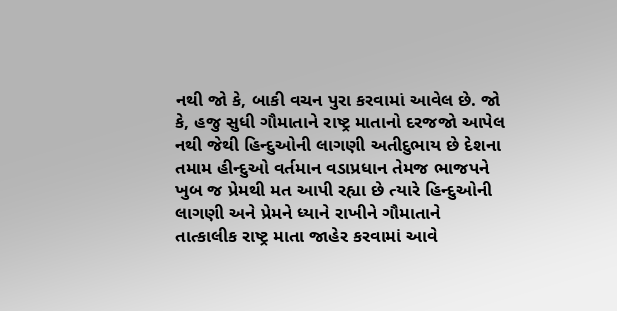નથી જો કે, બાકી વચન પુરા કરવામાં આવેલ છે. જો કે, હજુ સુધી ગૌમાતાને રાષ્ટ્ર માતાનો દરજજો આપેલ નથી જેથી હિન્દુઓની લાગણી અતીદુભાય છે દેશના તમામ હીન્દુઓ વર્તમાન વડાપ્રધાન તેમજ ભાજપને ખુબ જ પ્રેમથી મત આપી રહ્યા છે ત્યારે હિન્દુઓની લાગણી અને પ્રેમને ધ્યાને રાખીને ગૌમાતાને તાત્કાલીક રાષ્ટ્ર માતા જાહેર કરવામાં આવે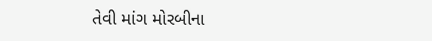તેવી માંગ મોરબીના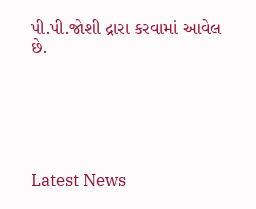પી.પી.જોશી દ્રારા કરવામાં આવેલ છે.






Latest News